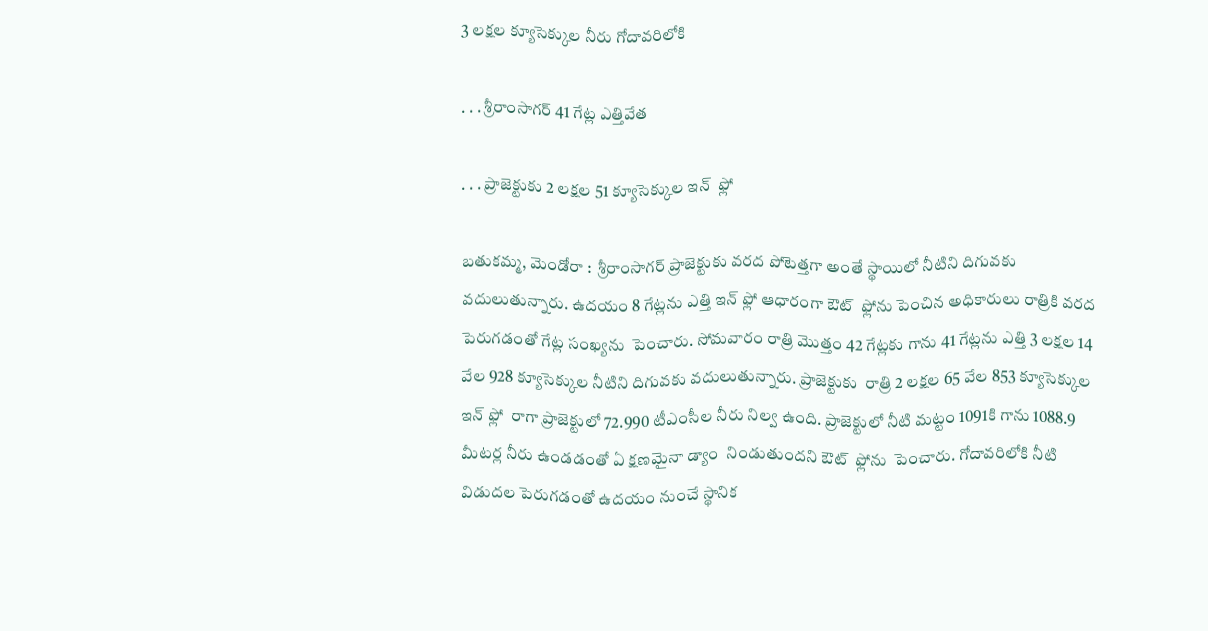3 లక్షల క్యూసెక్కుల నీరు గోదావరిలోకి

. . . శ్రీరాంసాగర్ 41 గేట్ల ఎత్తివేత

. . . ప్రాజెక్టుకు 2 లక్షల 51 క్యూసెక్కుల ఇన్  ఫ్లో

బతుకమ్మ, మెండోరా :  శ్రీరాంసాగర్ ప్రాజెక్టుకు వరద పోటెత్తగా అంతే స్థాయిలో నీటిని దిగువకు వదులుతున్నారు. ఉదయం 8 గేట్లను ఎత్తి ఇన్ ఫ్లో ఆధారంగా ఔట్  ఫ్లోను పెంచిన అధికారులు రాత్రికి వరద పెరుగడంతో గేట్ల సంఖ్యను  పెంచారు. సోమవారం రాత్రి మొత్తం 42 గేట్లకు గాను 41 గేట్లను ఎత్తి 3 లక్షల 14 వేల 928 క్యూసెక్కుల నీటిని దిగువకు వదులుతున్నారు. ప్రాజెక్టుకు  రాత్రి 2 లక్షల 65 వేల 853 క్యూసెక్కుల ఇన్ ఫ్లో  రాగా ప్రాజెక్టులో 72.990 టీఎంసీల నీరు నిల్వ ఉంది. ప్రాజెక్టులో నీటి మట్టం 1091కి గాను 1088.9 మీటర్ల నీరు ఉండడంతో ఏ క్షణమైనా డ్యాం  నిండుతుందని ఔట్  ఫ్లోను  పెంచారు. గోదావరిలోకి నీటి విడుదల పెరుగడంతో ఉదయం నుంచే స్థానిక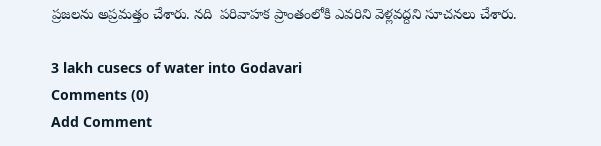ప్రజలను అప్రమత్తం చేశారు. నది  పరివాహక ప్రాంతంలోకి ఎవరిని వెళ్లవద్దని సూచనలు చేశారు.

3 lakh cusecs of water into Godavari
Comments (0)
Add Comment